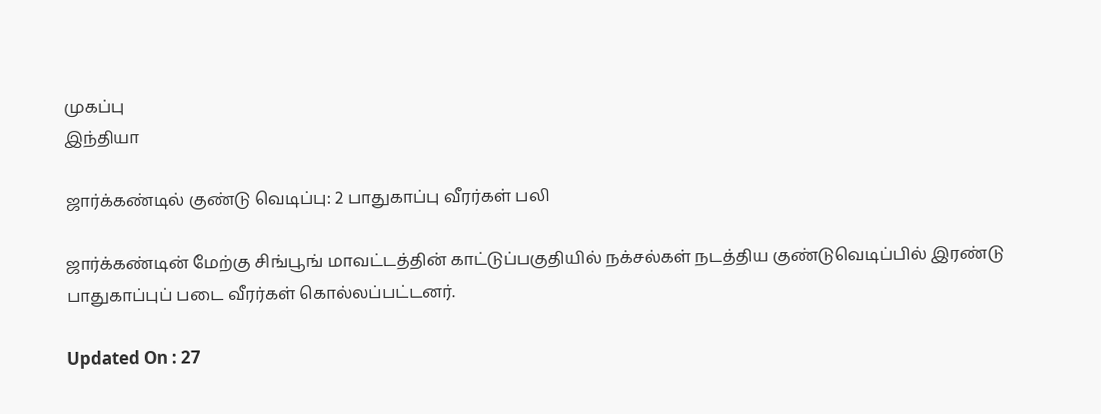முகப்பு
இந்தியா

ஜார்க்கண்டில் குண்டு வெடிப்பு: 2 பாதுகாப்பு வீரர்கள் பலி

ஜார்க்கண்டின் மேற்கு சிங்பூங் மாவட்டத்தின் காட்டுப்பகுதியில் நக்சல்கள் நடத்திய குண்டுவெடிப்பில் இரண்டு பாதுகாப்புப் படை வீரர்கள் கொல்லப்பட்டனர்.

Updated On : 27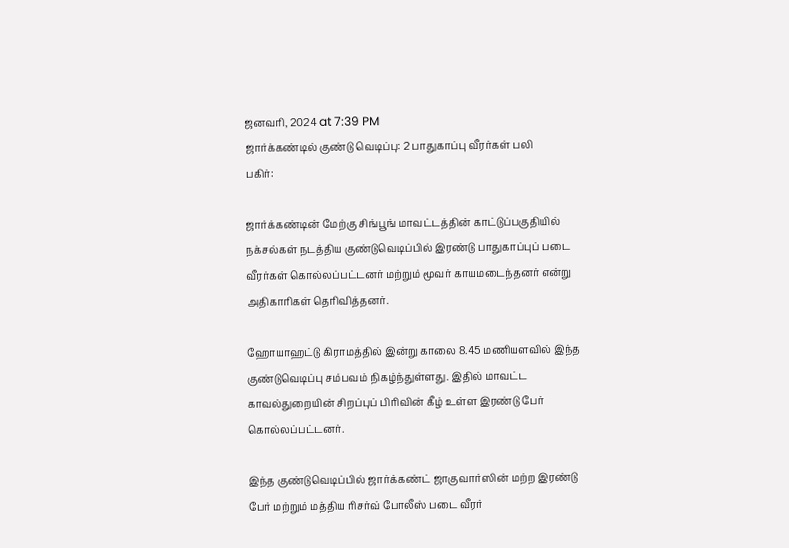ஜனவரி, 2024 at 7:39 PM
ஜார்க்கண்டில் குண்டு வெடிப்பு: 2 பாதுகாப்பு வீரர்கள் பலி
பகிர்:

ஜார்க்கண்டின் மேற்கு சிங்பூங் மாவட்டத்தின் காட்டுப்பகுதியில் நக்சல்கள் நடத்திய குண்டுவெடிப்பில் இரண்டு பாதுகாப்புப் படை வீரர்கள் கொல்லப்பட்டனர் மற்றும் மூவர் காயமடைந்தனர் என்று அதிகாரிகள் தெரிவித்தனர்.

ஹோயாஹட்டு கிராமத்தில் இன்று காலை 8.45 மணியளவில் இந்த குண்டுவெடிப்பு சம்பவம் நிகழ்ந்துள்ளது. இதில் மாவட்ட காவல்துறையின் சிறப்புப் பிரிவின் கீழ் உள்ள இரண்டு பேர் கொல்லப்பட்டனர்.

இந்த குண்டுவெடிப்பில் ஜார்க்கண்ட் ஜாகுவார்ஸின் மற்ற இரண்டு பேர் மற்றும் மத்திய ரிசர்வ் போலீஸ் படை வீரர்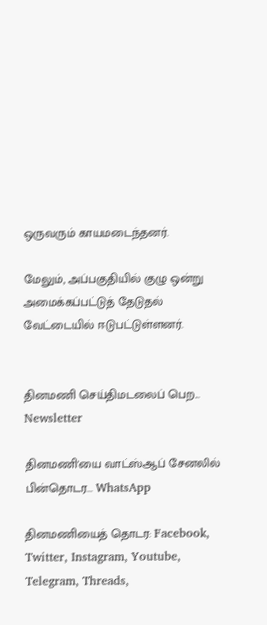ஒருவரும் காயமடைந்தனர்.

மேலும், அப்பகுதியில் குழு ஒன்று அமைக்கப்பட்டுத் தேடுதல் வேட்டையில் ஈடுபட்டுள்ளனர்.


தினமணி செய்திமடலைப் பெற... Newsletter

தினமணி'யை வாட்ஸ்ஆப் சேனலில் பின்தொடர... WhatsApp

தினமணியைத் தொடர: Facebook, Twitter, Instagram, Youtube, Telegram, Threads,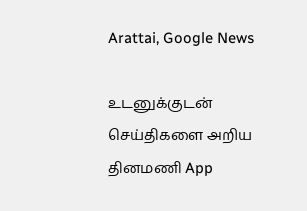Arattai, Google News

உடனுக்குடன் செய்திகளை அறிய தினமணி App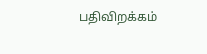பதிவிறக்கம்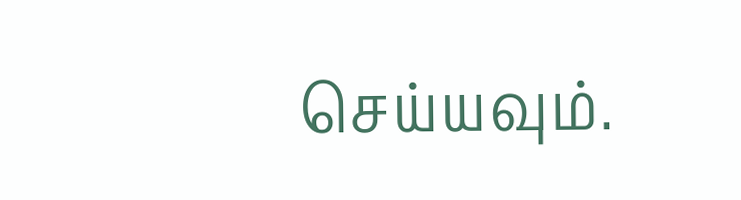செய்யவும்.